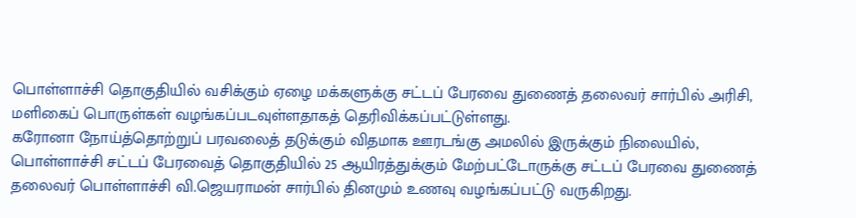பொள்ளாச்சி தொகுதியில் வசிக்கும் ஏழை மக்களுக்கு சட்டப் பேரவை துணைத் தலைவர் சார்பில் அரிசி, மளிகைப் பொருள்கள் வழங்கப்படவுள்ளதாகத் தெரிவிக்கப்பட்டுள்ளது.
கரோனா நோய்த்தொற்றுப் பரவலைத் தடுக்கும் விதமாக ஊரடங்கு அமலில் இருக்கும் நிலையில், பொள்ளாச்சி சட்டப் பேரவைத் தொகுதியில் 25 ஆயிரத்துக்கும் மேற்பட்டோருக்கு சட்டப் பேரவை துணைத் தலைவர் பொள்ளாச்சி வி.ஜெயராமன் சார்பில் தினமும் உணவு வழங்கப்பட்டு வருகிறது.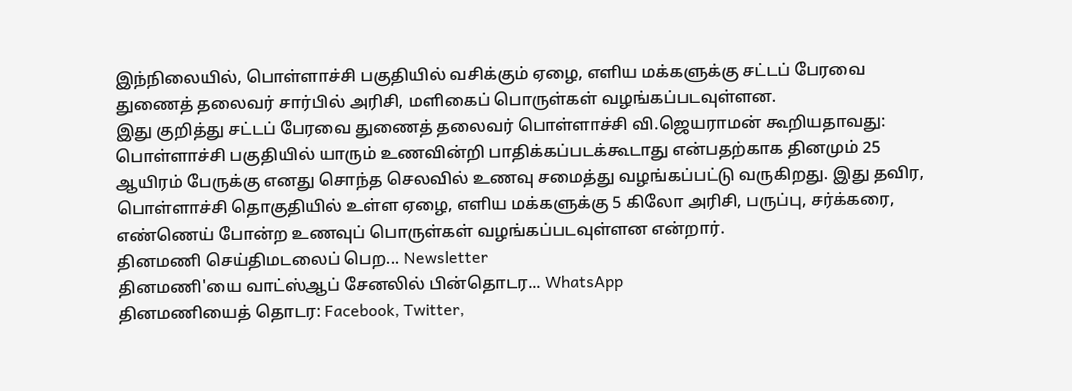இந்நிலையில், பொள்ளாச்சி பகுதியில் வசிக்கும் ஏழை, எளிய மக்களுக்கு சட்டப் பேரவை துணைத் தலைவர் சார்பில் அரிசி, மளிகைப் பொருள்கள் வழங்கப்படவுள்ளன.
இது குறித்து சட்டப் பேரவை துணைத் தலைவர் பொள்ளாச்சி வி.ஜெயராமன் கூறியதாவது:
பொள்ளாச்சி பகுதியில் யாரும் உணவின்றி பாதிக்கப்படக்கூடாது என்பதற்காக தினமும் 25 ஆயிரம் பேருக்கு எனது சொந்த செலவில் உணவு சமைத்து வழங்கப்பட்டு வருகிறது. இது தவிர, பொள்ளாச்சி தொகுதியில் உள்ள ஏழை, எளிய மக்களுக்கு 5 கிலோ அரிசி, பருப்பு, சர்க்கரை, எண்ணெய் போன்ற உணவுப் பொருள்கள் வழங்கப்படவுள்ளன என்றார்.
தினமணி செய்திமடலைப் பெற... Newsletter
தினமணி'யை வாட்ஸ்ஆப் சேனலில் பின்தொடர... WhatsApp
தினமணியைத் தொடர: Facebook, Twitter,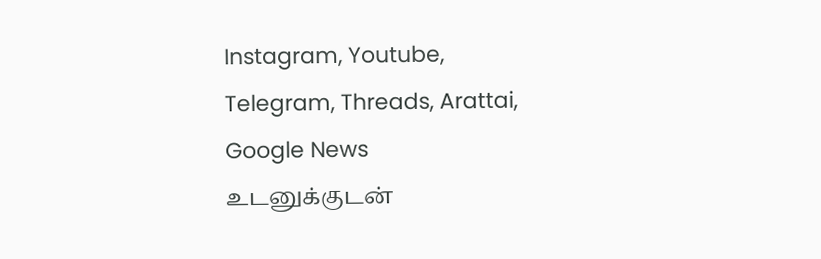Instagram, Youtube, Telegram, Threads, Arattai, Google News
உடனுக்குடன்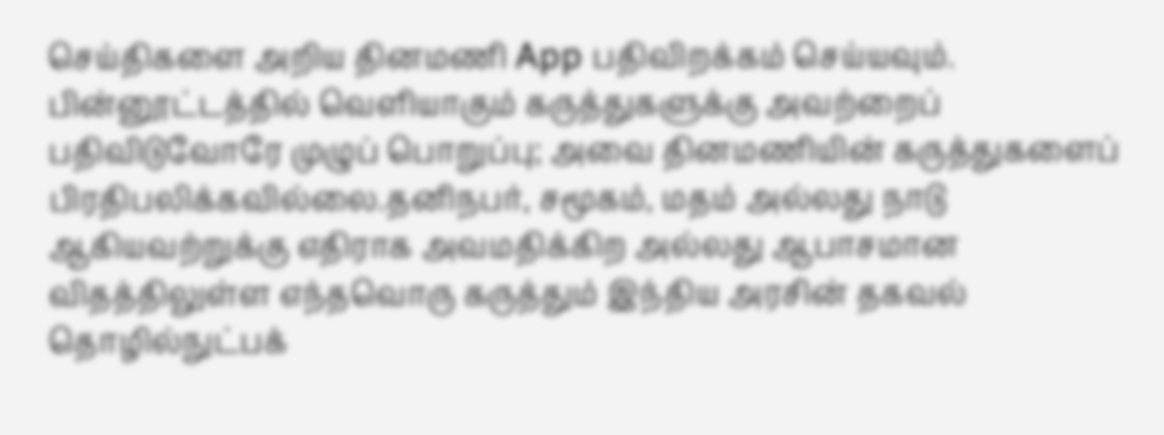செய்திகளை அறிய தினமணி App பதிவிறக்கம் செய்யவும்.
பின்னூட்டத்தில் வெளியாகும் கருத்துகளுக்கு அவற்றைப் பதிவிடுவோரே முழுப் பொறுப்பு; அவை தினமணியின் கருத்துகளைப் பிரதிபலிக்கவில்லை.தனிநபர், சமூகம், மதம் அல்லது நாடு ஆகியவற்றுக்கு எதிராக அவமதிக்கிற அல்லது ஆபாசமான விதத்திலுள்ள எந்தவொரு கருத்தும் இந்திய அரசின் தகவல் தொழில்நுட்பக்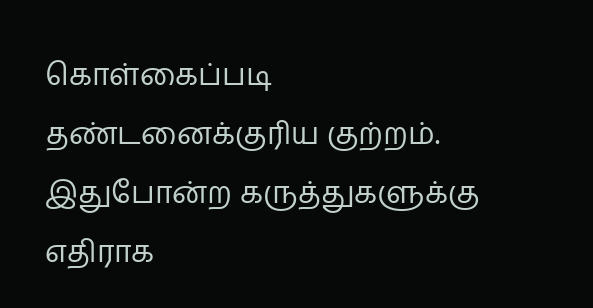கொள்கைப்படி தண்டனைக்குரிய குற்றம். இதுபோன்ற கருத்துகளுக்கு எதிராக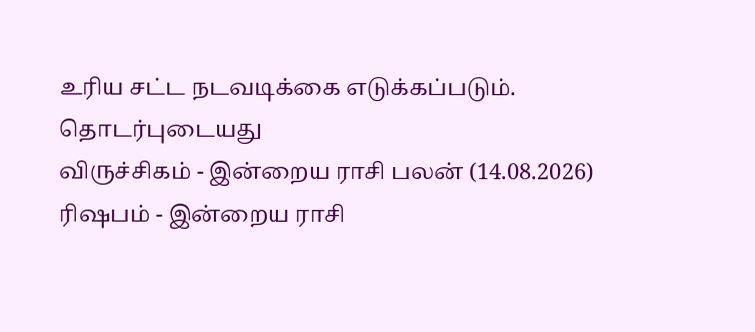உரிய சட்ட நடவடிக்கை எடுக்கப்படும்.
தொடர்புடையது
விருச்சிகம் - இன்றைய ராசி பலன் (14.08.2026)
ரிஷபம் - இன்றைய ராசி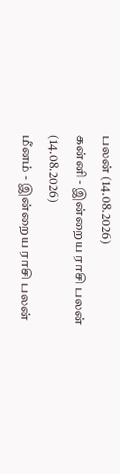பலன் (14.08.2026)
கன்னி - இன்றைய ராசி பலன் (14.08.2026)
மீனம் - இன்றைய ராசி பலன்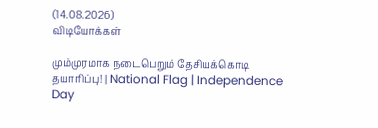(14.08.2026)
விடியோக்கள்

மும்முரமாக நடைபெறும் தேசியக்கொடி தயாரிப்பு! | National Flag | Independence Day